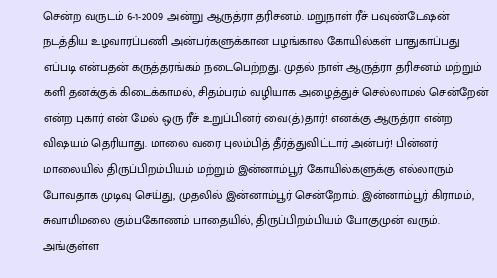சென்ற வருடம் 6-1-2009 அன்று ஆருத்ரா தரிசனம். மறுநாள் ரீச் பவுண்டேஷன் நடத்திய உழவாரப்பணி அன்பர்களுக்கான பழங்கால கோயில்கள் பாதுகாப்பது எப்படி என்பதன் கருத்தரங்கம் நடைபெற்றது. முதல் நாள் ஆருத்ரா தரிசனம் மற்றும் களி தனக்குக் கிடைக்காமல், சிதம்பரம் வழியாக அழைத்துச் செல்லாமல் சென்றேன் என்ற புகார் என் மேல் ஒரு ரீச் உறுப்பினர் வை(த்)தார்! எனக்கு ஆருத்ரா என்ற விஷயம் தெரியாது. மாலை வரை புலம்பித் தீர்த்துவிட்டார் அன்பர்! பின்னர் மாலையில் திருப்பிறம்பியம் மற்றும் இன்னாம்பூர் கோயில்களுக்கு எல்லாரும் போவதாக முடிவு செய்து, முதலில் இன்னாம்பூர் சென்றோம். இன்னாம்பூர் கிராமம்,
சுவாமிமலை கும்பகோணம் பாதையில், திருப்பிறம்பியம் போகுமுன் வரும். அங்குள்ள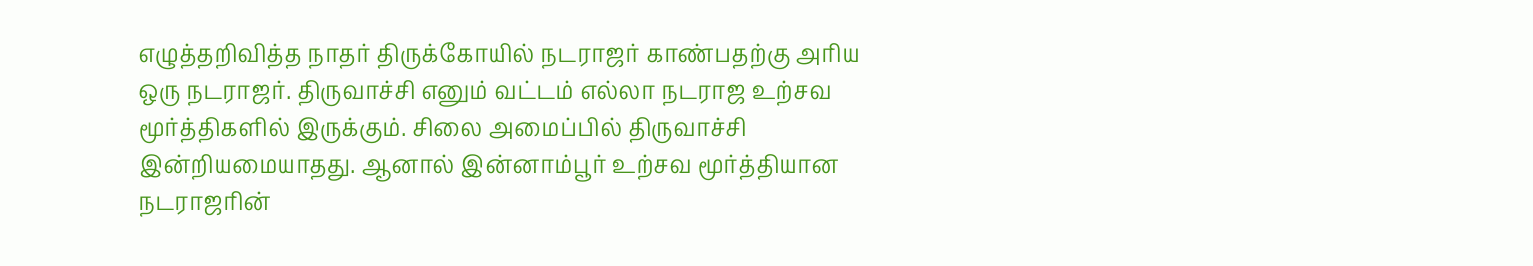எழுத்தறிவித்த நாதர் திருக்கோயில் நடராஜர் காண்பதற்கு அரிய ஒரு நடராஜர். திருவாச்சி எனும் வட்டம் எல்லா நடராஜ உற்சவ மூர்த்திகளில் இருக்கும். சிலை அமைப்பில் திருவாச்சி இன்றியமையாதது. ஆனால் இன்னாம்பூர் உற்சவ மூர்த்தியான நடராஜரின்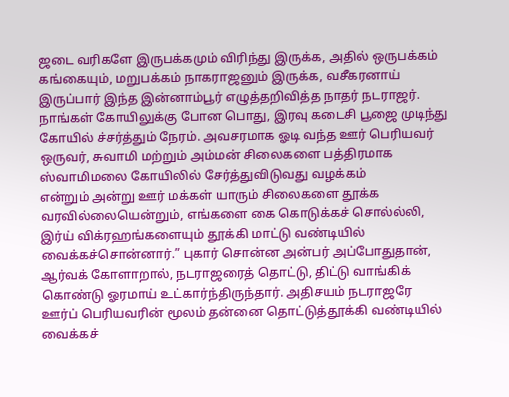ஜடை வரிகளே இருபக்கமும் விரிந்து இருக்க, அதில் ஒருபக்கம் கங்கையும், மறுபக்கம் நாகராஜனும் இருக்க, வசீகரனாய் இருப்பார் இந்த இன்னாம்பூர் எழுத்தறிவித்த நாதர் நடராஜர். நாங்கள் கோயிலுக்கு போன பொது, இரவு கடைசி பூஜை முடிந்து கோயில் ச்சர்த்தும் நேரம். அவசரமாக ஓடி வந்த ஊர் பெரியவர் ஒருவர், சுவாமி மற்றும் அம்மன் சிலைகளை பத்திரமாக ஸ்வாமிமலை கோயிலில் சேர்த்துவிடுவது வழக்கம்
என்றும் அன்று ஊர் மக்கள் யாரும் சிலைகளை தூக்க வரவில்லையென்றும், எங்களை கை கொடுக்கச் சொல்ல்லி, இர்ய் விக்ரஹங்களையும் தூக்கி மாட்டு வண்டியில் வைக்கச்சொன்னார்.” புகார் சொன்ன அன்பர் அப்போதுதான், ஆர்வக் கோளாறால், நடராஜரைத் தொட்டு, திட்டு வாங்கிக் கொண்டு ஓரமாய் உட்கார்ந்திருந்தார். அதிசயம் நடராஜரே ஊர்ப் பெரியவரின் மூலம் தன்னை தொட்டுத்தூக்கி வண்டியில் வைக்கச்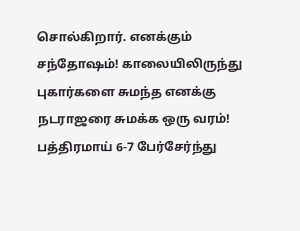சொல்கிறார். எனக்கும் சந்தோஷம்! காலையிலிருந்து புகார்களை சுமந்த எனக்கு நடராஜரை சுமக்க ஒரு வரம்! பத்திரமாய் 6-7 பேர்சேர்ந்து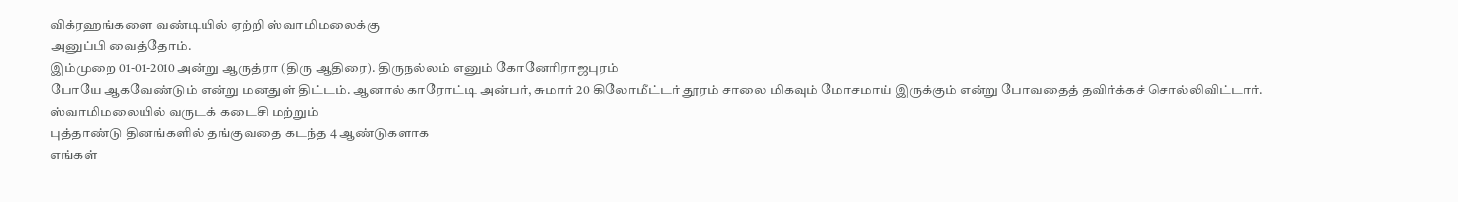விக்ரஹங்களை வண்டியில் ஏற்றி ஸ்வாமிமலைக்கு
அனுப்பி வைத்தோம்.
இம்முறை 01-01-2010 அன்று ஆருத்ரா (திரு ஆதிரை). திருநல்லம் எனும் கோனேரிராஜபுரம்
போயே ஆகவேண்டும் என்று மனதுள் திட்டம். ஆனால் காரோட்டி அன்பர், சுமார் 20 கிலோமீட்டர் தூரம் சாலை மிகவும் மோசமாய் இருக்கும் என்று போவதைத் தவிர்க்கச் சொல்லிவிட்டார். ஸ்வாமிமலையில் வருடக் கடைசி மற்றும்
புத்தாண்டு தினங்களில் தங்குவதை கடந்த 4 ஆண்டுகளாக
எங்கள்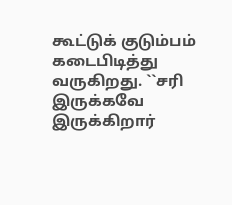கூட்டுக் குடும்பம் கடைபிடித்து வருகிறது. ``சரி இருக்கவே இருக்கிறார்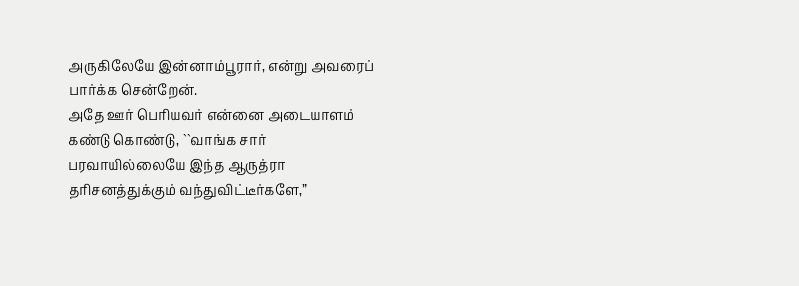அருகிலேயே இன்னாம்பூரார், என்று அவரைப் பார்க்க சென்றேன்.
அதே ஊர் பெரியவர் என்னை அடையாளம் கண்டு கொண்டு, ``வாங்க சார்
பரவாயில்லையே இந்த ஆருத்ரா தரிசனத்துக்கும் வந்துவிட்டீர்களே,”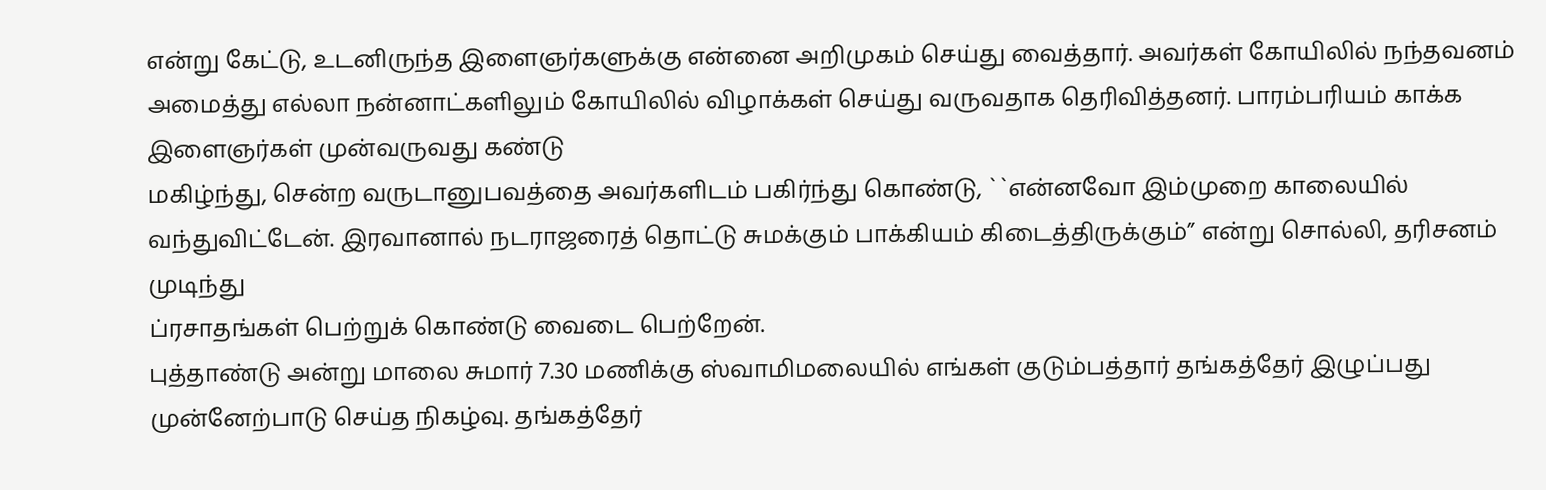என்று கேட்டு, உடனிருந்த இளைஞர்களுக்கு என்னை அறிமுகம் செய்து வைத்தார். அவர்கள் கோயிலில் நந்தவனம் அமைத்து எல்லா நன்னாட்களிலும் கோயிலில் விழாக்கள் செய்து வருவதாக தெரிவித்தனர். பாரம்பரியம் காக்க இளைஞர்கள் முன்வருவது கண்டு
மகிழ்ந்து, சென்ற வருடானுபவத்தை அவர்களிடம் பகிர்ந்து கொண்டு, ``என்னவோ இம்முறை காலையில் வந்துவிட்டேன். இரவானால் நடராஜரைத் தொட்டு சுமக்கும் பாக்கியம் கிடைத்திருக்கும்” என்று சொல்லி, தரிசனம் முடிந்து
ப்ரசாதங்கள் பெற்றுக் கொண்டு வைடை பெற்றேன்.
புத்தாண்டு அன்று மாலை சுமார் 7.30 மணிக்கு ஸ்வாமிமலையில் எங்கள் குடும்பத்தார் தங்கத்தேர் இழுப்பது முன்னேற்பாடு செய்த நிகழ்வு. தங்கத்தேர்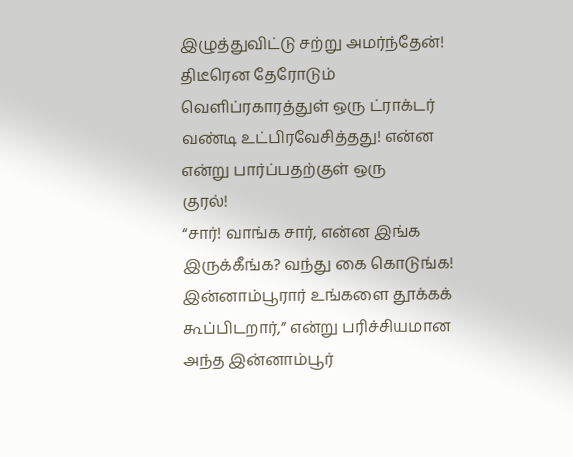இழுத்துவிட்டு சற்று அமர்ந்தேன்!
திடீரென தேரோடும் வெளிப்ரகாரத்துள் ஒரு ட்ராக்டர் வண்டி உட்பிரவேசித்தது! என்ன என்று பார்ப்பதற்குள் ஒரு
குரல்!
“சார்! வாங்க சார், என்ன இங்க இருக்கீங்க? வந்து கை கொடுங்க! இன்னாம்பூரார் உங்களை தூக்கக் கூப்பிடறார்,” என்று பரிச்சியமான அந்த இன்னாம்பூர்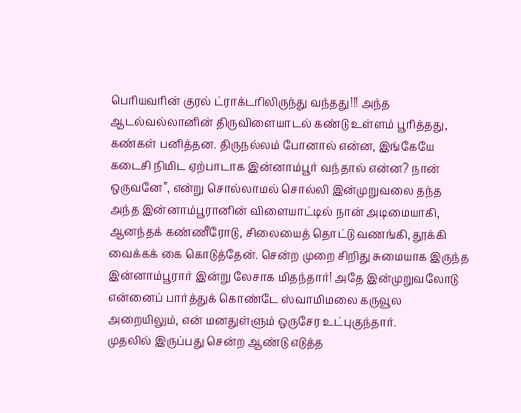பெரியவரின் குரல் ட்ராக்டரிலிருந்து வந்தது!!! அந்த ஆடல்வல்லானின் திருவிளையாடல் கண்டு உள்ளம் பூரித்தது, கண்கள் பனித்தன. திருநல்லம் போனால் என்ன, இங்கேயே கடைசி நிமிட ஏற்பாடாக இன்னாம்பூர் வந்தால் என்ன? நான் ஒருவனே”, என்று சொல்லாமல் சொல்லி இன்முறுவலை தந்த அந்த இன்னாம்பூரானின் விளையாட்டில் நான் அடிமையாகி, ஆனந்தக் கண்ணீரோடு, சிலையைத் தொட்டு வணங்கி, தூக்கி வைக்கக் கை கொடுத்தேன். சென்ற முறை சிறிது சுமையாக இருந்த இன்னாம்பூரார் இன்று லேசாக மிதந்தார்! அதே இன்முறுவலோடு என்னைப் பார்த்துக் கொண்டே ஸ்வாமிமலை கருவூல
அறையிலும், என் மனதுள்ளும் ஒருசேர உட்புகுந்தார்.
முதலில் இருப்பது சென்ற ஆண்டு எடுத்த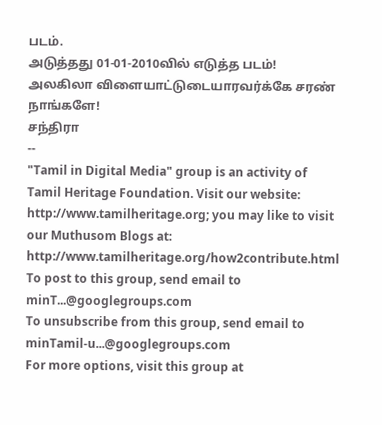படம்.
அடுத்தது 01-01-2010வில் எடுத்த படம்!
அலகிலா விளையாட்டுடையாரவர்க்கே சரண் நாங்களே!
சந்திரா
--
"Tamil in Digital Media" group is an activity of Tamil Heritage Foundation. Visit our website: http://www.tamilheritage.org; you may like to visit our Muthusom Blogs at: http://www.tamilheritage.org/how2contribute.html To post to this group, send email to minT...@googlegroups.com
To unsubscribe from this group, send email to minTamil-u...@googlegroups.com
For more options, visit this group at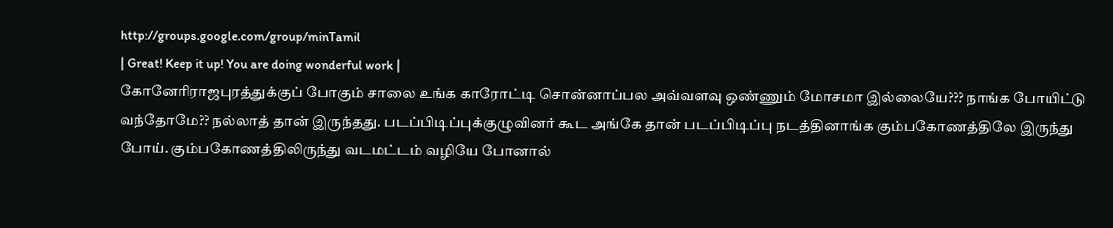http://groups.google.com/group/minTamil
| Great! Keep it up! You are doing wonderful work |
கோனேரிராஜபுரத்துக்குப் போகும் சாலை உங்க காரோட்டி சொன்னாப்பல அவ்வளவு ஒண்ணும் மோசமா இல்லையே??? நாங்க போயிட்டு வந்தோமே?? நல்லாத் தான் இருந்தது. படப்பிடிப்புக்குழுவினர் கூட அங்கே தான் படப்பிடிப்பு நடத்தினாங்க கும்பகோணத்திலே இருந்து போய். கும்பகோணத்திலிருந்து வடமட்டம் வழியே போனால்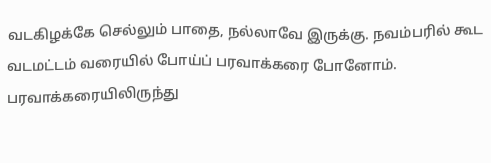வடகிழக்கே செல்லும் பாதை, நல்லாவே இருக்கு. நவம்பரில் கூட வடமட்டம் வரையில் போய்ப் பரவாக்கரை போனோம். பரவாக்கரையிலிருந்து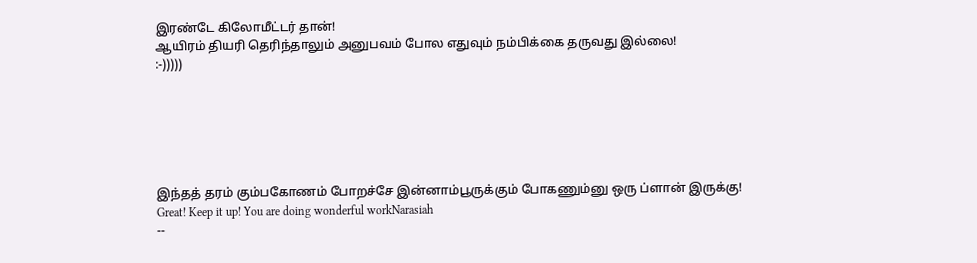இரண்டே கிலோமீட்டர் தான்!
ஆயிரம் தியரி தெரிந்தாலும் அனுபவம் போல எதுவும் நம்பிக்கை தருவது இல்லை!
:-)))))






இந்தத் தரம் கும்பகோணம் போறச்சே இன்னாம்பூருக்கும் போகணும்னு ஒரு ப்ளான் இருக்கு!
Great! Keep it up! You are doing wonderful workNarasiah
--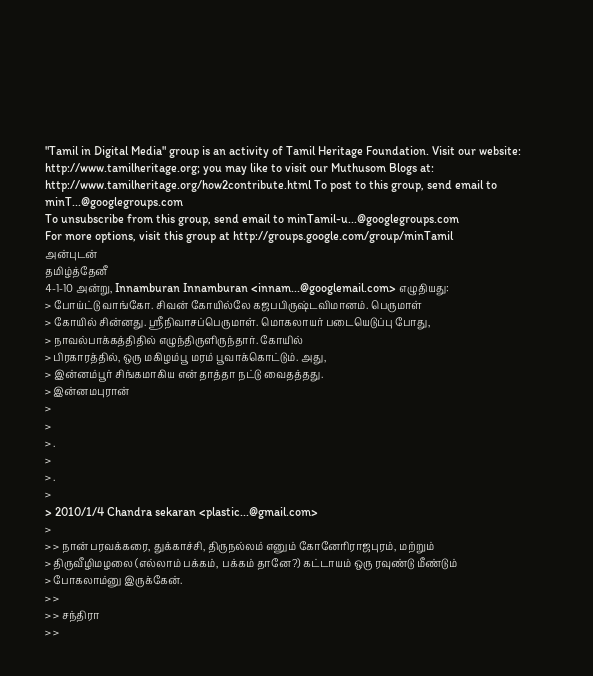"Tamil in Digital Media" group is an activity of Tamil Heritage Foundation. Visit our website: http://www.tamilheritage.org; you may like to visit our Muthusom Blogs at: http://www.tamilheritage.org/how2contribute.html To post to this group, send email to minT...@googlegroups.com
To unsubscribe from this group, send email to minTamil-u...@googlegroups.com
For more options, visit this group at http://groups.google.com/group/minTamil
அன்புடன்
தமிழ்த்தேனீ
4-1-10 அன்று, Innamburan Innamburan <innam...@googlemail.com> எழுதியது:
> போய்ட்டு வாங்கோ. சிவன் கோயில்லே கஜபபிருஷ்டவிமானம். பெருமாள்
> கோயில் சின்னது. ஸ்ரீநிவாசப்பெருமாள். மொகலாயர் படையெடுப்பு போது,
> நாவல்பாக்கத்திதில் எழுந்திருளிருந்தார். கோயில்
> பிரகாரத்தில், ஒரு மகிழம்பூ மரம் பூவாக்கொட்டும். அது,
> இன்னம்பூர் சிங்கமாகிய என் தாத்தா நட்டு வைதத்தது.
> இன்னமபுரான்
>
>
> .
>
> .
>
> 2010/1/4 Chandra sekaran <plastic...@gmail.com>
>
> > நான் பரவக்கரை, துக்காச்சி, திருநல்லம் எனும் கோனேரிராஜபுரம், மற்றும்
> திருவீழிமழலை (எல்லாம் பக்கம், பக்கம் தானே?) கட்டாயம் ஒரு ரவுண்டு மீண்டும்
> போகலாம்னு இருக்கேன்.
> >
> > சந்திரா
> >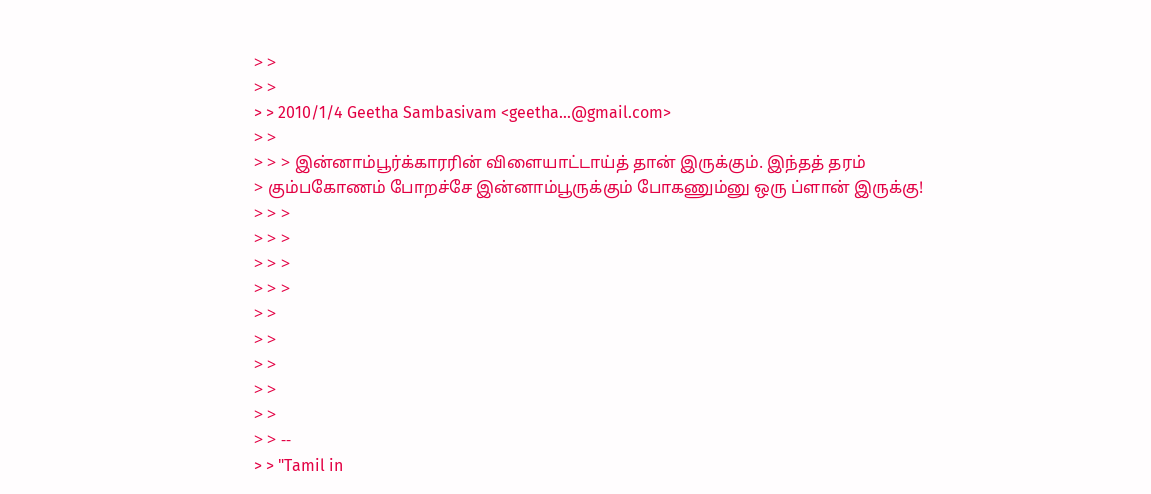> >
> >
> > 2010/1/4 Geetha Sambasivam <geetha...@gmail.com>
> >
> > > இன்னாம்பூர்க்காரரின் விளையாட்டாய்த் தான் இருக்கும். இந்தத் தரம்
> கும்பகோணம் போறச்சே இன்னாம்பூருக்கும் போகணும்னு ஒரு ப்ளான் இருக்கு!
> > >
> > >
> > >
> > >
> >
> >
> >
> >
> >
> > --
> > "Tamil in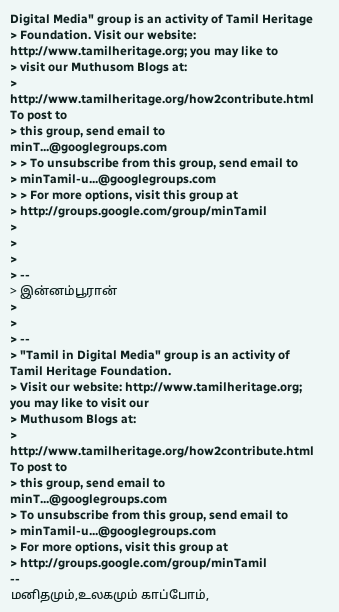Digital Media" group is an activity of Tamil Heritage
> Foundation. Visit our website: http://www.tamilheritage.org; you may like to
> visit our Muthusom Blogs at:
> http://www.tamilheritage.org/how2contribute.html To post to
> this group, send email to minT...@googlegroups.com
> > To unsubscribe from this group, send email to
> minTamil-u...@googlegroups.com
> > For more options, visit this group at
> http://groups.google.com/group/minTamil
>
>
>
> --
> இன்னம்பூரான்
>
>
> --
> "Tamil in Digital Media" group is an activity of Tamil Heritage Foundation.
> Visit our website: http://www.tamilheritage.org; you may like to visit our
> Muthusom Blogs at:
> http://www.tamilheritage.org/how2contribute.html To post to
> this group, send email to minT...@googlegroups.com
> To unsubscribe from this group, send email to
> minTamil-u...@googlegroups.com
> For more options, visit this group at
> http://groups.google.com/group/minTamil
--
மனிதமும்,உலகமும் காப்போம்,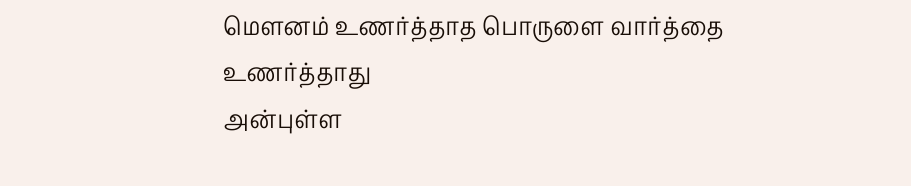மௌனம் உணர்த்தாத பொருளை வார்த்தை உணர்த்தாது
அன்புள்ள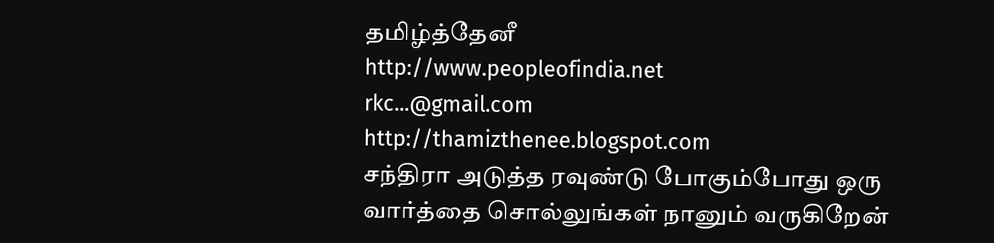தமிழ்த்தேனீ
http://www.peopleofindia.net
rkc...@gmail.com
http://thamizthenee.blogspot.com
சந்திரா அடுத்த ரவுண்டு போகும்போது ஒரு வார்த்தை சொல்லுங்கள் நானும் வருகிறேன்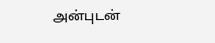அன்புடன்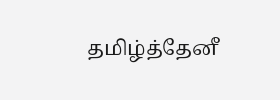தமிழ்த்தேனீ